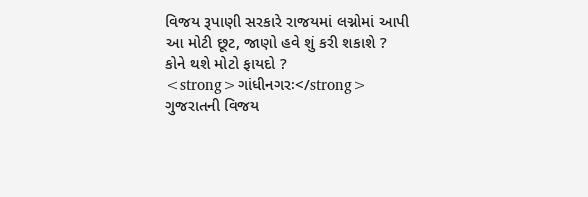વિજય રૂપાણી સરકારે રાજયમાં લગ્નોમાં આપી આ મોટી છૂટ, જાણો હવે શું કરી શકાશે ? કોને થશે મોટો ફાયદો ?
<strong>ગાંધીનગરઃ</strong> ગુજરાતની વિજય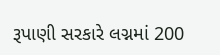રૂપાણી સરકારે લગ્નમાં 200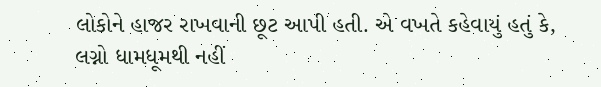લોકોને હાજર રાખવાની છૂટ આપી હતી. એ વખતે કહેવાયું હતું કે, લગ્નો ધામધૂમથી નહીં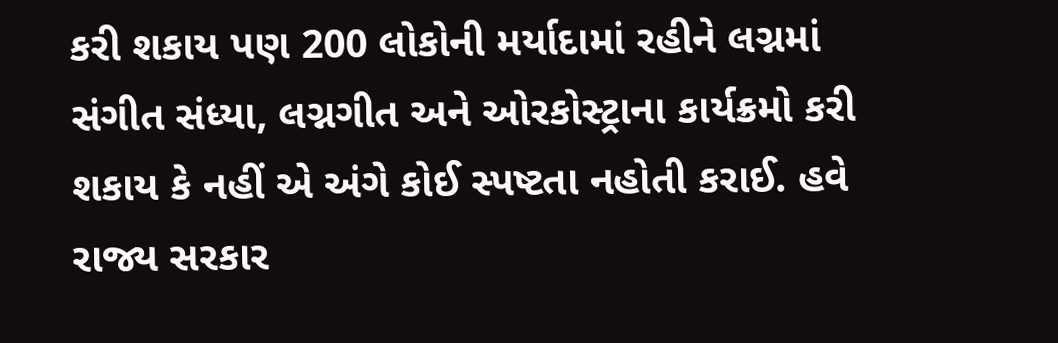કરી શકાય પણ 200 લોકોની મર્યાદામાં રહીને લગ્નમાં સંગીત સંધ્યા, લગ્નગીત અને ઓરકોસ્ટ્રાના કાર્યક્રમો કરી શકાય કે નહીં એ અંગે કોઈ સ્પષ્ટતા નહોતી કરાઈ. હવે રાજ્ય સરકાર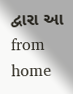દ્વારા આ
from home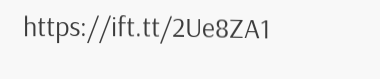https://ift.tt/2Ue8ZA1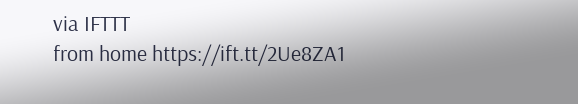via IFTTT
from home https://ift.tt/2Ue8ZA1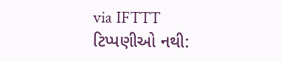via IFTTT
ટિપ્પણીઓ નથી: